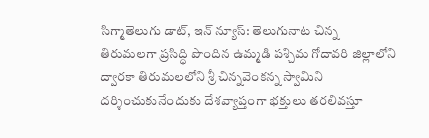సిగ్మాతెలుగు డాట్, ఇన్ న్యూస్: తెలుగునాట చిన్న తిరుమలగా ప్రసిద్ధి పొందిన ఉమ్మడి పశ్చిమ గోదావరి జిల్లాలోని ద్వారకా తిరుమలలోని శ్రీ చిన్నవెంకన్న స్వామిని దర్శించుకునేందుకు దేశవ్యాప్తంగా భక్తులు తరలివస్తూ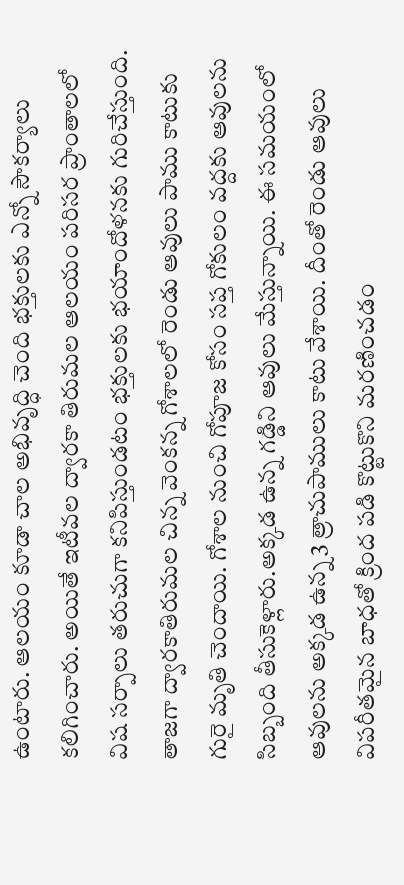ఉంటారు. ఆలయం కూడా చాల అభివృద్ధి చెంది భక్తులకు ఎన్నో సౌకర్యాలు కలిగించారు. అయితే ఇటీవల ద్వారకా తిరుమల ఆలయం పరిసర ప్రాంతాలలో విష సర్పాలు తరుచుగా కనిపిస్తుండటం భక్తులకు భయాందోళనకు గురిచేస్తుంది. తాజగా ద్వారకాతిరుమల చిన్న వెంకన్న గోశాలలో రెండు ఆవులు పాము కాటుకు గురై మృతి చెందాయి. గోశాల నుంచి గోపూజ కోసం సప్త గోకులం వద్దకు ఆవులను సిబ్బంది తీసుకెళ్లారు.అక్కడ ఉన్న గడ్డిని ఆవులు మేస్తున్నాయి. ఈ సమయంలో ఆవులను అక్కడ ఉన్న 3 త్రాచుపాములు కాటు వేశాయి. దీంతో రెండు ఆవులు విపరీతమైన బాధతో క్రింద పడి కొట్టుకొని మరణించడం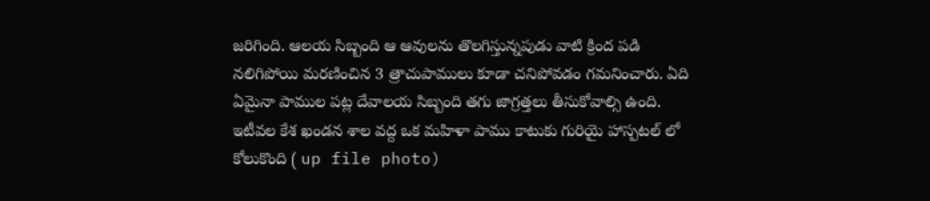జరిగింది. ఆలయ సిబ్బంది ఆ ఆవులను తొలగిస్తున్నపుడు వాటి క్రింద పడి నలిగిపోయి మరణించిన 3 త్రాచుపాములు కూడా చనిపోవడం గమనించారు. ఏది ఏమైనా పాముల పట్ల దేవాలయ సిబ్బంది తగు జాగ్రత్తలు తీసుకోవాల్సి ఉంది. ఇటీవల కేశ ఖండన శాల వద్ద ఒక మహిళా పాము కాటుకు గురియై హాస్పటల్ లో కోలుకొంది ( up file photo)